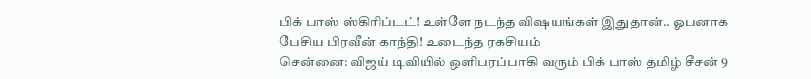பிக் பாஸ் ஸ்கிரிப்டட்! உள்ளே நடந்த விஷயங்கள் இதுதான்.. ஓபனாக பேசிய பிரவீன் காந்தி! உடைந்த ரகசியம்
சென்னை: விஜய் டிவியில் ஒளிபரப்பாகி வரும் பிக் பாஸ் தமிழ் சீசன் 9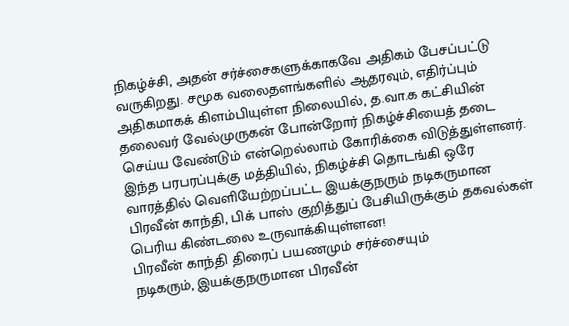நிகழ்ச்சி, அதன் சர்ச்சைகளுக்காகவே அதிகம் பேசப்பட்டு வருகிறது. சமூக வலைதளங்களில் ஆதரவும், எதிர்ப்பும் அதிகமாகக் கிளம்பியுள்ள நிலையில், த.வா.க கட்சியின் தலைவர் வேல்முருகன் போன்றோர் நிகழ்ச்சியைத் தடை செய்ய வேண்டும் என்றெல்லாம் கோரிக்கை விடுத்துள்ளனர். இந்த பரபரப்புக்கு மத்தியில், நிகழ்ச்சி தொடங்கி ஒரே வாரத்தில் வெளியேற்றப்பட்ட இயக்குநரும் நடிகருமான பிரவீன் காந்தி, பிக் பாஸ் குறித்துப் பேசியிருக்கும் தகவல்கள் பெரிய கிண்டலை உருவாக்கியுள்ளன!
பிரவீன் காந்தி திரைப் பயணமும் சர்ச்சையும்
நடிகரும், இயக்குநருமான பிரவீன்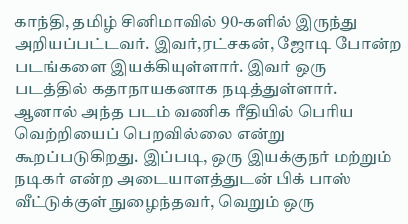காந்தி, தமிழ் சினிமாவில் 90-களில் இருந்து அறியப்பட்டவர். இவர்,ரட்சகன், ஜோடி போன்ற படங்களை இயக்கியுள்ளார். இவர் ஒரு படத்தில் கதாநாயகனாக நடித்துள்ளார். ஆனால் அந்த படம் வணிக ரீதியில் பெரிய வெற்றியைப் பெறவில்லை என்று கூறப்படுகிறது. இப்படி, ஒரு இயக்குநர் மற்றும் நடிகர் என்ற அடையாளத்துடன் பிக் பாஸ் வீட்டுக்குள் நுழைந்தவர், வெறும் ஒரு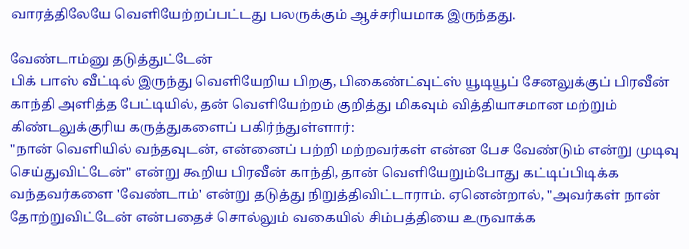வாரத்திலேயே வெளியேற்றப்பட்டது பலருக்கும் ஆச்சரியமாக இருந்தது.

வேண்டாம்னு தடுத்துட்டேன்
பிக் பாஸ் வீட்டில் இருந்து வெளியேறிய பிறகு, பிகைண்ட்வுட்ஸ் யூடியூப் சேனலுக்குப் பிரவீன் காந்தி அளித்த பேட்டியில், தன் வெளியேற்றம் குறித்து மிகவும் வித்தியாசமான மற்றும் கிண்டலுக்குரிய கருத்துகளைப் பகிர்ந்துள்ளார்:
"நான் வெளியில் வந்தவுடன், என்னைப் பற்றி மற்றவர்கள் என்ன பேச வேண்டும் என்று முடிவு செய்துவிட்டேன்" என்று கூறிய பிரவீன் காந்தி, தான் வெளியேறும்போது கட்டிப்பிடிக்க வந்தவர்களை 'வேண்டாம்' என்று தடுத்து நிறுத்திவிட்டாராம். ஏனென்றால், "அவர்கள் நான் தோற்றுவிட்டேன் என்பதைச் சொல்லும் வகையில் சிம்பத்தியை உருவாக்க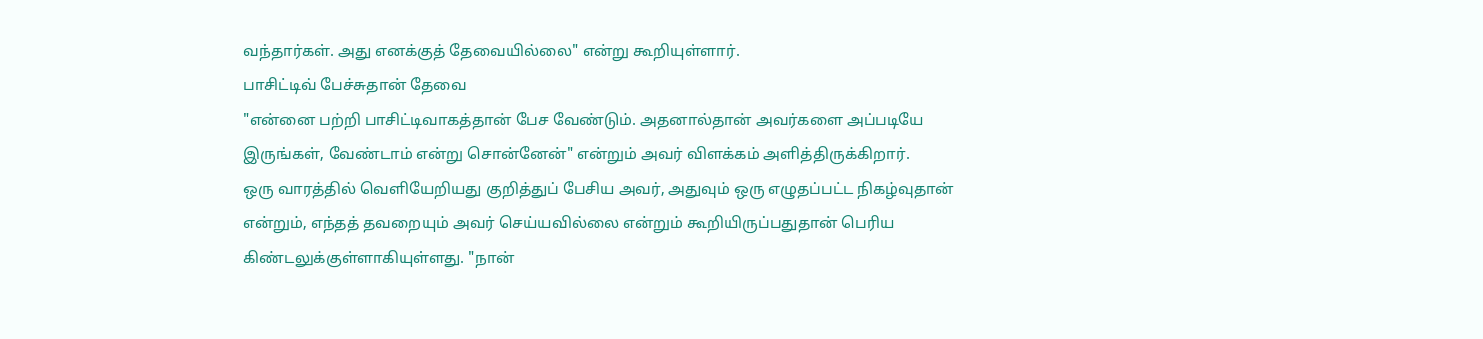வந்தார்கள். அது எனக்குத் தேவையில்லை" என்று கூறியுள்ளார்.
பாசிட்டிவ் பேச்சுதான் தேவை
"என்னை பற்றி பாசிட்டிவாகத்தான் பேச வேண்டும். அதனால்தான் அவர்களை அப்படியே இருங்கள், வேண்டாம் என்று சொன்னேன்" என்றும் அவர் விளக்கம் அளித்திருக்கிறார்.
ஒரு வாரத்தில் வெளியேறியது குறித்துப் பேசிய அவர், அதுவும் ஒரு எழுதப்பட்ட நிகழ்வுதான் என்றும், எந்தத் தவறையும் அவர் செய்யவில்லை என்றும் கூறியிருப்பதுதான் பெரிய கிண்டலுக்குள்ளாகியுள்ளது. "நான்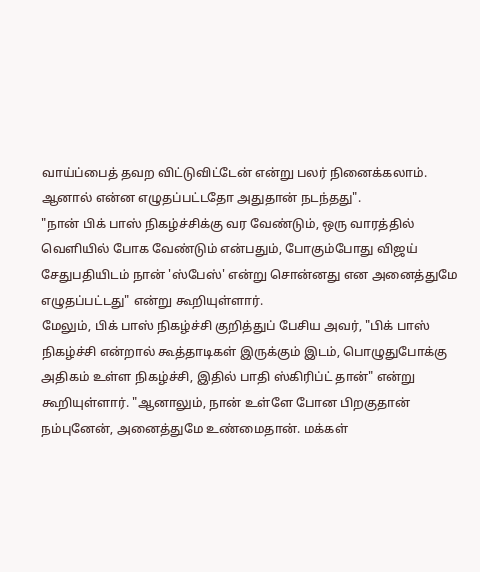வாய்ப்பைத் தவற விட்டுவிட்டேன் என்று பலர் நினைக்கலாம். ஆனால் என்ன எழுதப்பட்டதோ அதுதான் நடந்தது".
"நான் பிக் பாஸ் நிகழ்ச்சிக்கு வர வேண்டும், ஒரு வாரத்தில் வெளியில் போக வேண்டும் என்பதும், போகும்போது விஜய் சேதுபதியிடம் நான் 'ஸ்பேஸ்' என்று சொன்னது என அனைத்துமே எழுதப்பட்டது" என்று கூறியுள்ளார்.
மேலும், பிக் பாஸ் நிகழ்ச்சி குறித்துப் பேசிய அவர், "பிக் பாஸ் நிகழ்ச்சி என்றால் கூத்தாடிகள் இருக்கும் இடம், பொழுதுபோக்கு அதிகம் உள்ள நிகழ்ச்சி, இதில் பாதி ஸ்கிரிப்ட் தான்" என்று கூறியுள்ளார். "ஆனாலும், நான் உள்ளே போன பிறகுதான் நம்புனேன், அனைத்துமே உண்மைதான். மக்கள்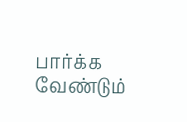பார்க்க வேண்டும்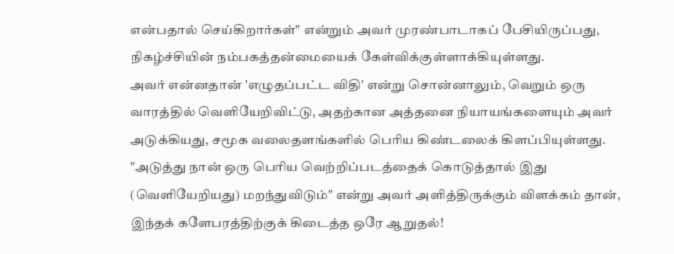என்பதால் செய்கிறார்கள்" என்றும் அவர் முரண்பாடாகப் பேசியிருப்பது, நிகழ்ச்சியின் நம்பகத்தன்மையைக் கேள்விக்குள்ளாக்கியுள்ளது.
அவர் என்னதான் 'எழுதப்பட்ட விதி' என்று சொன்னாலும், வெறும் ஒரு வாரத்தில் வெளியேறிவிட்டு, அதற்கான அத்தனை நியாயங்களையும் அவர் அடுக்கியது, சமூக வலைதளங்களில் பெரிய கிண்டலைக் கிளப்பியுள்ளது. "அடுத்து நான் ஒரு பெரிய வெற்றிப்படத்தைக் கொடுத்தால் இது (வெளியேறியது) மறந்துவிடும்" என்று அவர் அளித்திருக்கும் விளக்கம் தான், இந்தக் களேபரத்திற்குக் கிடைத்த ஒரே ஆறுதல்!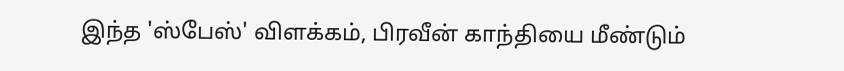இந்த 'ஸ்பேஸ்' விளக்கம், பிரவீன் காந்தியை மீண்டும்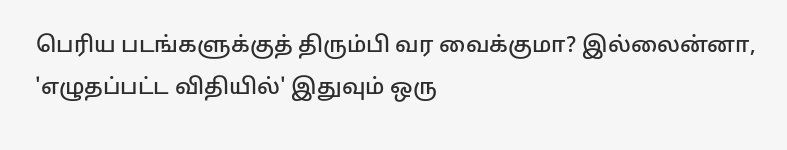பெரிய படங்களுக்குத் திரும்பி வர வைக்குமா? இல்லைன்னா, 'எழுதப்பட்ட விதியில்' இதுவும் ஒரு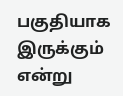பகுதியாக இருக்கும் என்று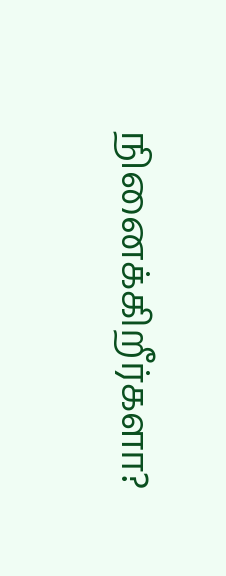நினைக்கிறீர்களா?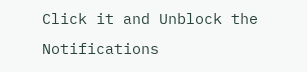Click it and Unblock the Notifications